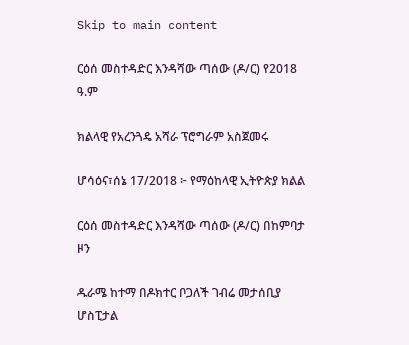Skip to main content

ርዕሰ መስተዳድር እንዳሻው ጣሰው (ዶ/ር) የ2018 ዓ.ም

ክልላዊ የአረንጓዴ አሻራ ፕሮግራም አስጀመሩ

ሆሳዕና፣ሰኔ 17/2018 ፦ የማዕከላዊ ኢትዮጵያ ክልል

ርዕሰ መስተዳድር እንዳሻው ጣሰው (ዶ/ር) በከምባታ ዞን

ዱራሜ ከተማ በዶክተር ቦጋለች ገብሬ መታሰቢያ ሆስፒታል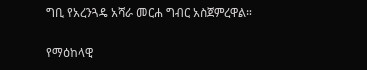ግቢ የአረንጓዴ አሻራ መርሐ ግብር አስጀምረዋል።

የማዕከላዊ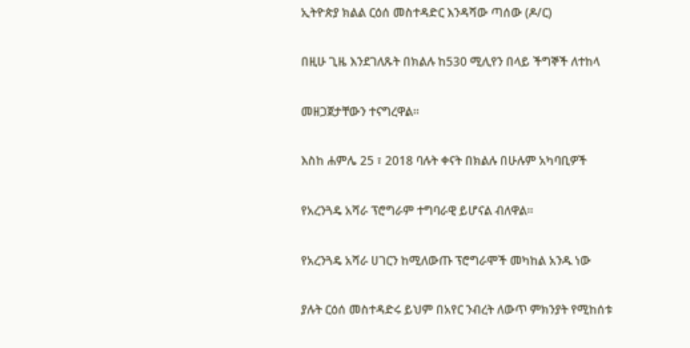ኢትዮጵያ ክልል ርዕሰ መስተዳድር እንዳሻው ጣሰው (ዶ/ር)

በዚሁ ጊዜ እንደገለጹት በክልሉ ከ530 ሚሊየን በላይ ችግኞች ለተከላ

መዘጋጀታቸውን ተናግረዋል።

እስከ ሐምሌ 25 ፣ 2018 ባሉት ቀናት በክልሉ በሁሉም አካባቢዎች

የአረንጓዴ አሻራ ፕሮግራም ተግባራዊ ይሆናል ብለዋል።

የአረንጓዴ አሻራ ሀገርን ከሚለውጡ ፕሮግራሞች መካከል አንዱ ነው

ያሉት ርዕሰ መስተዳድሩ ይህም በአየር ንብረት ለውጥ ምክንያት የሚከሰቱ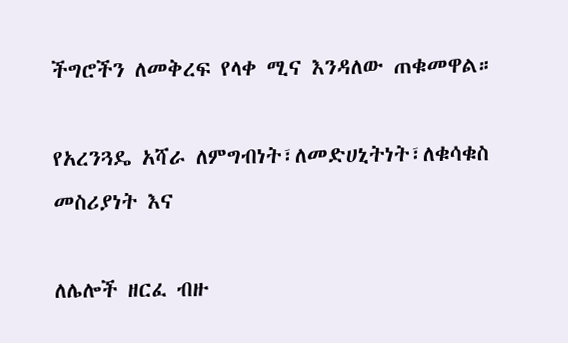ችግሮችን ለመቅረፍ የላቀ ሚና እንዳለው ጠቁመዋል።

የአረንጓዴ አሻራ ለምግብነት፣ለመድሀኒትነት፣ለቁሳቁስ መስሪያነት እና

ለሌሎች ዘርፈ ብዙ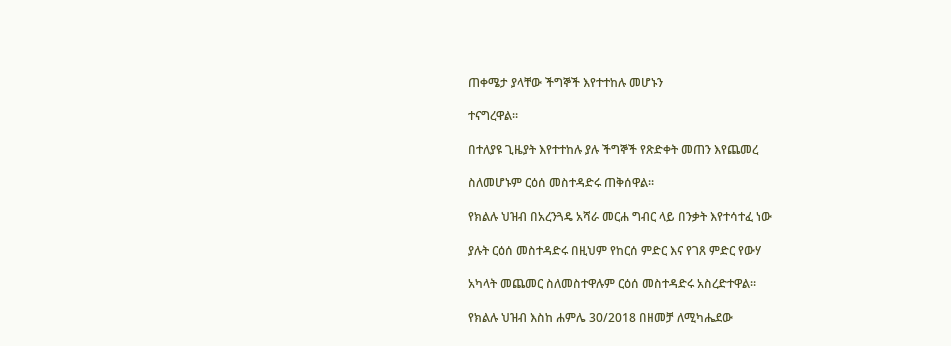ጠቀሜታ ያላቸው ችግኞች እየተተከሉ መሆኑን

ተናግረዋል።

በተለያዩ ጊዜያት እየተተከሉ ያሉ ችግኞች የጽድቀት መጠን እየጨመረ

ስለመሆኑም ርዕሰ መስተዳድሩ ጠቅሰዋል።

የክልሉ ህዝብ በአረንጓዴ አሻራ መርሐ ግብር ላይ በንቃት እየተሳተፈ ነው

ያሉት ርዕሰ መስተዳድሩ በዚህም የከርሰ ምድር እና የገጸ ምድር የውሃ

አካላት መጨመር ስለመስተዋሉም ርዕሰ መስተዳድሩ አስረድተዋል።

የክልሉ ህዝብ እስከ ሐምሌ 30/2018 በዘመቻ ለሚካሔደው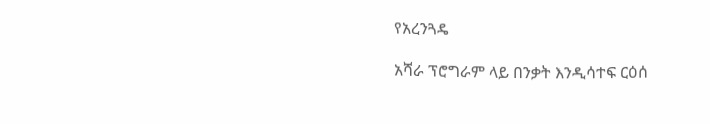የአረንጓዴ

አሻራ ፕሮግራም ላይ በንቃት እንዲሳተፍ ርዕሰ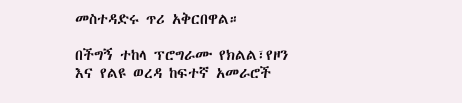መስተዳድሩ ጥሪ አቅርበዋል።

በችግኝ ተከላ ፕሮግራሙ የክልል፣የዞን እና የልዩ ወረዳ ከፍተኛ አመራሮች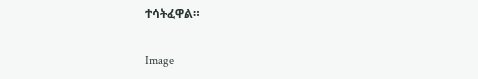ተሳትፈዋል።

Image